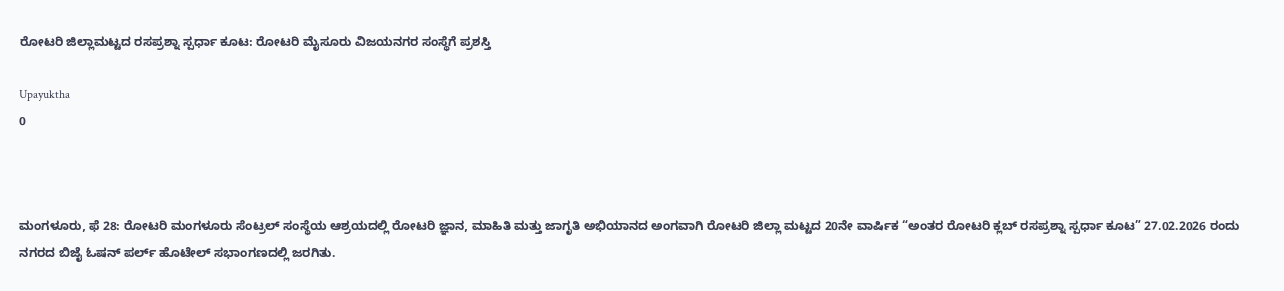ರೋಟರಿ ಜಿಲ್ಲಾಮಟ್ಟದ ರಸಪ್ರಶ್ನಾ ಸ್ಪರ್ಧಾ ಕೂಟ: ರೋಟರಿ ಮೈಸೂರು ವಿಜಯನಗರ ಸಂಸ್ಥೆಗೆ ಪ್ರಶಸ್ತಿ

Upayuktha
0



ಮಂಗಳೂರು, ಫೆ 28: ರೋಟರಿ ಮಂಗಳೂರು ಸೆಂಟ್ರಲ್ ಸಂಸ್ಥೆಯ ಆಶ್ರಯದಲ್ಲಿ ರೋಟರಿ ಜ್ಞಾನ, ಮಾಹಿತಿ ಮತ್ತು ಜಾಗೃತಿ ಅಭಿಯಾನದ ಅಂಗವಾಗಿ ರೋಟರಿ ಜಿಲ್ಲಾ ಮಟ್ಟದ 20ನೇ ವಾರ್ಷಿಕ “ಅಂತರ ರೋಟರಿ ಕ್ಲಬ್ ರಸಪ್ರಶ್ನಾ ಸ್ಪರ್ಧಾ ಕೂಟ” 27.02.2026 ರಂದು ನಗರದ ಬಿಜೈ ಓಷನ್ ಪರ್ಲ್ ಹೊಟೇಲ್ ಸಭಾಂಗಣದಲ್ಲಿ ಜರಗಿತು.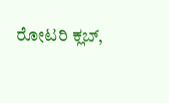ರೋಟರಿ ಕ್ಲಬ್,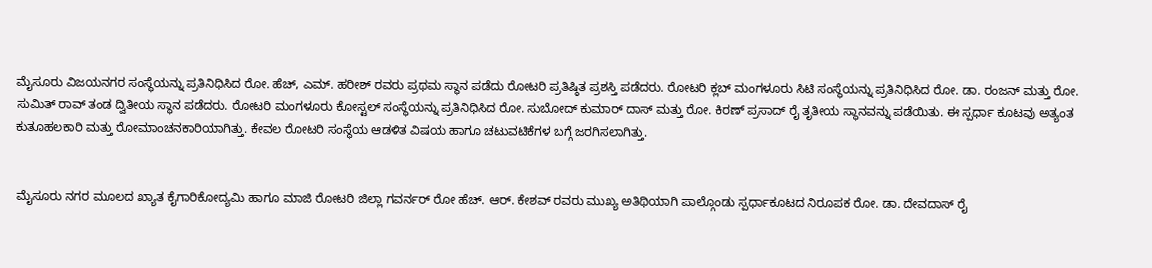ಮೈಸೂರು ವಿಜಯನಗರ ಸಂಸ್ಥೆಯನ್ನು ಪ್ರತಿನಿಧಿಸಿದ ರೋ. ಹೆಚ್, ಎಮ್. ಹರೀಶ್ ರವರು ಪ್ರಥಮ ಸ್ಥಾನ ಪಡೆದು ರೋಟರಿ ಪ್ರತಿಷ್ಠಿತ ಪ್ರಶಸ್ತಿ ಪಡೆದರು. ರೋಟರಿ ಕ್ಲಬ್ ಮಂಗಳೂರು ಸಿಟಿ ಸಂಸ್ಥೆಯನ್ನು ಪ್ರತಿನಿಧಿಸಿದ ರೋ. ಡಾ. ರಂಜನ್ ಮತ್ತು ರೋ. ಸುಮಿತ್ ರಾವ್ ತಂಡ ದ್ವಿತೀಯ ಸ್ಥಾನ ಪಡೆದರು. ರೋಟರಿ ಮಂಗಳೂರು ಕೋಸ್ಟಲ್ ಸಂಸ್ಥೆಯನ್ನು ಪ್ರತಿನಿಧಿಸಿದ ರೋ. ಸುಬೋದ್ ಕುಮಾರ್ ದಾಸ್ ಮತ್ತು ರೋ. ಕಿರಣ್ ಪ್ರಸಾದ್ ರೈ ತೃತೀಯ ಸ್ಥಾನವನ್ನು ಪಡೆಯಿತು. ಈ ಸ್ಪರ್ಧಾ ಕೂಟವು ಅತ್ಯಂತ ಕುತೂಹಲಕಾರಿ ಮತ್ತು ರೋಮಾಂಚನಕಾರಿಯಾಗಿತ್ತು. ಕೇವಲ ರೋಟರಿ ಸಂಸ್ಥೆಯ ಆಡಳಿತ ವಿಷಯ ಹಾಗೂ ಚಟುವಟಿಕೆಗಳ ಬಗ್ಗೆ ಜರಗಿಸಲಾಗಿತ್ತು.


ಮೈಸೂರು ನಗರ ಮೂಲದ ಖ್ಯಾತ ಕೈಗಾರಿಕೋದ್ಯಮಿ ಹಾಗೂ ಮಾಜಿ ರೋಟರಿ ಜಿಲ್ಲಾ ಗವರ್ನರ್ ರೋ ಹೆಚ್. ಆರ್. ಕೇಶವ್ ರವರು ಮುಖ್ಯ ಅತಿಥಿಯಾಗಿ ಪಾಲ್ಗೊಂಡು ಸ್ಪರ್ಧಾಕೂಟದ ನಿರೂಪಕ ರೋ. ಡಾ. ದೇವದಾಸ್ ರೈ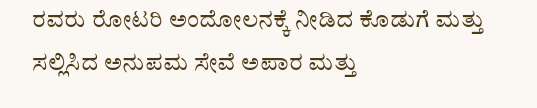ರವರು ರೋಟರಿ ಅಂದೋಲನಕ್ಕೆ ನೀಡಿದ ಕೊಡುಗೆ ಮತ್ತು ಸಲ್ಲಿಸಿದ ಅನುಪಮ ಸೇವೆ ಅಪಾರ ಮತ್ತು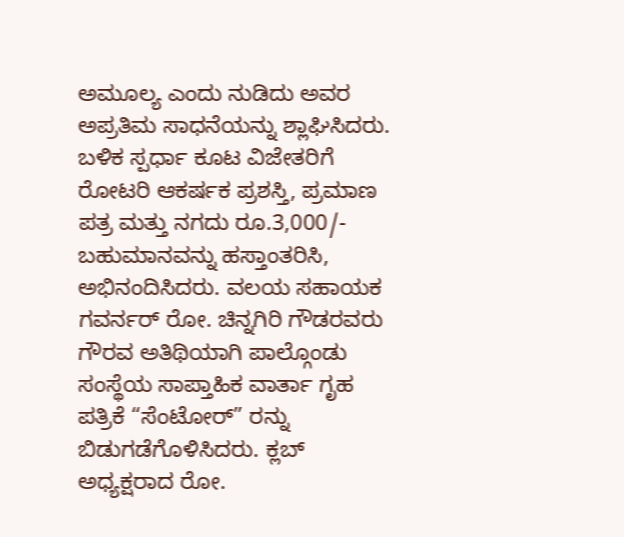ಅಮೂಲ್ಯ ಎಂದು ನುಡಿದು ಅವರ ಅಪ್ರತಿಮ ಸಾಧನೆಯನ್ನು ಶ್ಲಾಘಿಸಿದರು. ಬಳಿಕ ಸ್ಪರ್ಧಾ ಕೂಟ ವಿಜೇತರಿಗೆ ರೋಟರಿ ಆಕರ್ಷಕ ಪ್ರಶಸ್ತಿ, ಪ್ರಮಾಣ ಪತ್ರ ಮತ್ತು ನಗದು ರೂ.3,000/- ಬಹುಮಾನವನ್ನು ಹಸ್ತಾಂತರಿಸಿ, ಅಭಿನಂದಿಸಿದರು. ವಲಯ ಸಹಾಯಕ ಗವರ್ನರ್ ರೋ. ಚಿನ್ನಗಿರಿ ಗೌಡರವರು ಗೌರವ ಅತಿಥಿಯಾಗಿ ಪಾಲ್ಗೊಂಡು ಸಂಸ್ಥೆಯ ಸಾಪ್ತಾಹಿಕ ವಾರ್ತಾ ಗೃಹ ಪತ್ರಿಕೆ “ಸೆಂಟೋರ್” ರನ್ನು ಬಿಡುಗಡೆಗೊಳಿಸಿದರು. ಕ್ಲಬ್ ಅಧ್ಯಕ್ಷರಾದ ರೋ.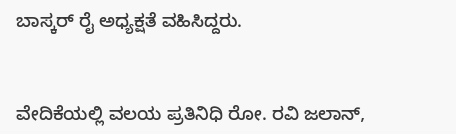ಬಾಸ್ಕರ್ ರೈ ಅಧ್ಯಕ್ಷತೆ ವಹಿಸಿದ್ದರು.


ವೇದಿಕೆಯಲ್ಲಿ ವಲಯ ಪ್ರತಿನಿಧಿ ರೋ. ರವಿ ಜಲಾನ್,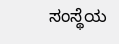ಸಂಸ್ಥೆಯ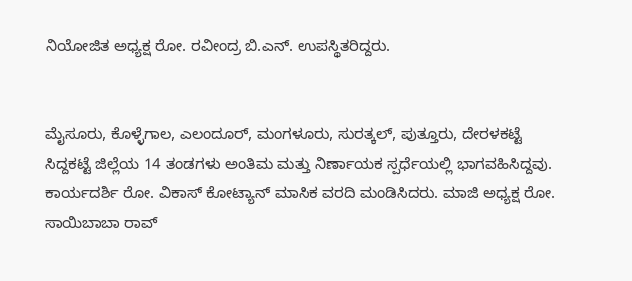ನಿಯೋಜಿತ ಅಧ್ಯಕ್ಷ ರೋ. ರವೀಂದ್ರ ಬಿ.ಎನ್. ಉಪಸ್ಥಿತರಿದ್ದರು.


ಮೈಸೂರು, ಕೊಳ್ಳೆಗಾಲ, ಎಲಂದೂರ್, ಮಂಗಳೂರು, ಸುರತ್ಕಲ್, ಪುತ್ತೂರು, ದೇರಳಕಟ್ಟೆ ಸಿದ್ದಕಟ್ಟೆ ಜಿಲ್ಲೆಯ 14 ತಂಡಗಳು ಅಂತಿಮ ಮತ್ತು ನಿರ್ಣಾಯಕ ಸ್ಪರ್ಧೆಯಲ್ಲಿ ಭಾಗವಹಿಸಿದ್ದವು. ಕಾರ್ಯದರ್ಶಿ ರೋ. ವಿಕಾಸ್ ಕೋಟ್ಯಾನ್ ಮಾಸಿಕ ವರದಿ ಮಂಡಿಸಿದರು. ಮಾಜಿ ಅಧ್ಯಕ್ಷ ರೋ. ಸಾಯಿಬಾಬಾ ರಾವ್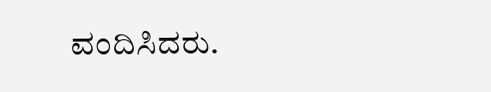ವಂದಿಸಿದರು.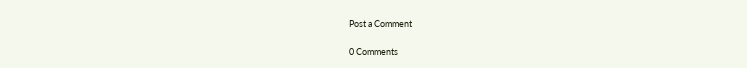Post a Comment

0 Comments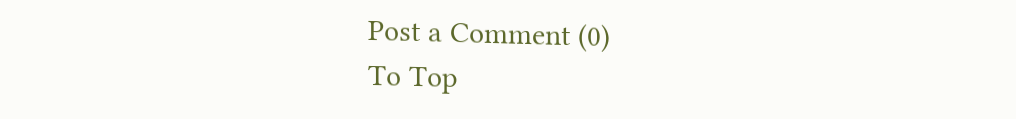Post a Comment (0)
To Top